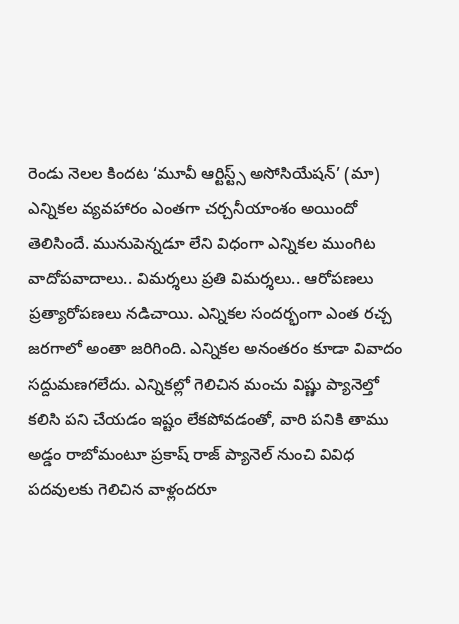రెండు నెలల కిందట ‘మూవీ ఆర్టిస్ట్స్ అసోసియేషన్’ (మా) ఎన్నికల వ్యవహారం ఎంతగా చర్చనీయాంశం అయిందో తెలిసిందే. మునుపెన్నడూ లేని విధంగా ఎన్నికల ముంగిట వాదోపవాదాలు.. విమర్శలు ప్రతి విమర్శలు.. ఆరోపణలు ప్రత్యారోపణలు నడిచాయి. ఎన్నికల సందర్భంగా ఎంత రచ్చ జరగాలో అంతా జరిగింది. ఎన్నికల అనంతరం కూడా వివాదం సద్దుమణగలేదు. ఎన్నికల్లో గెలిచిన మంచు విష్ణు ప్యానెల్తో కలిసి పని చేయడం ఇష్టం లేకపోవడంతో, వారి పనికి తాము అడ్డం రాబోమంటూ ప్రకాష్ రాజ్ ప్యానెల్ నుంచి వివిధ పదవులకు గెలిచిన వాళ్లందరూ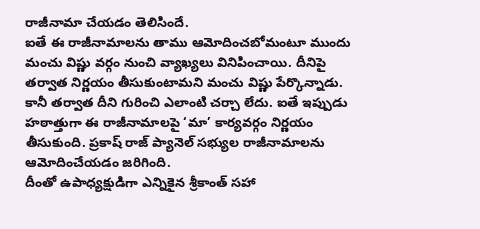రాజీనామా చేయడం తెలిసిందే.
ఐతే ఈ రాజీనామాలను తాము ఆమోదించబోమంటూ ముందు మంచు విష్ణు వర్గం నుంచి వ్యాఖ్యలు వినిపించాయి. దీనిపై తర్వాత నిర్ణయం తీసుకుంటామని మంచు విష్ణు పేర్కొన్నాడు. కానీ తర్వాత దీని గురించి ఎలాంటి చర్చా లేదు. ఐతే ఇప్పుడు హఠాత్తుగా ఈ రాజీనామాలపై ‘మా’ కార్యవర్గం నిర్ణయం తీసుకుంది. ప్రకాష్ రాజ్ ప్యానెల్ సభ్యుల రాజీనామాలను ఆమోదించేయడం జరిగింది.
దీంతో ఉపాధ్యక్షుడిగా ఎన్నికైన శ్రీకాంత్ సహా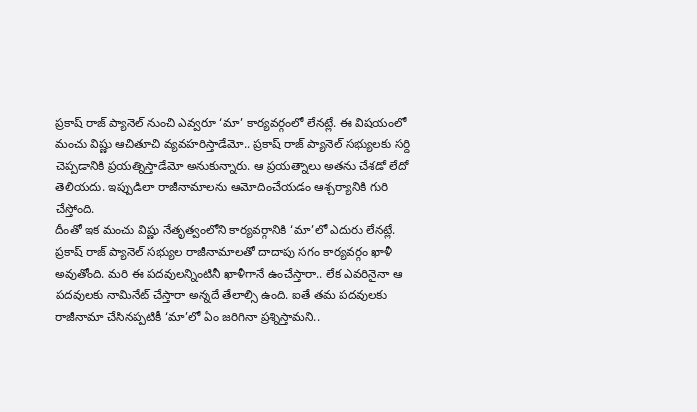ప్రకాష్ రాజ్ ప్యానెల్ నుంచి ఎవ్వరూ ‘మా’ కార్యవర్గంలో లేనట్లే. ఈ విషయంలో మంచు విష్ణు ఆచితూచి వ్యవహరిస్తాడేమో.. ప్రకాష్ రాజ్ ప్యానెల్ సభ్యులకు సర్ది చెప్పడానికి ప్రయత్నిస్తాడేమో అనుకున్నారు. ఆ ప్రయత్నాలు అతను చేశడో లేదో తెలియదు. ఇప్పుడిలా రాజీనామాలను ఆమోదించేయడం ఆశ్చర్యానికి గురి చేస్తోంది.
దీంతో ఇక మంచు విష్ణు నేతృత్వంలోని కార్యవర్గానికి ‘మా’లో ఎదురు లేనట్లే. ప్రకాష్ రాజ్ ప్యానెల్ సభ్యుల రాజీనామాలతో దాదాపు సగం కార్యవర్గం ఖాళీ అవుతోంది. మరి ఈ పదవులన్నింటినీ ఖాళీగానే ఉంచేస్తారా.. లేక ఎవరినైనా ఆ పదవులకు నామినేట్ చేస్తారా అన్నదే తేలాల్సి ఉంది. ఐతే తమ పదవులకు రాజీనామా చేసినప్పటికీ ‘మా’లో ఏం జరిగినా ప్రశ్నిస్తామని..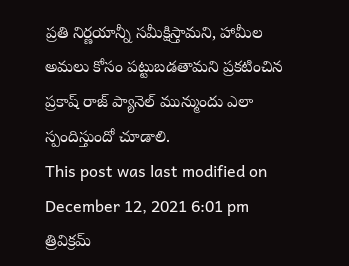ప్రతి నిర్ణయాన్నీ సమీక్షిస్తామని, హామీల అమలు కోసం పట్టుబడతామని ప్రకటించిన ప్రకాష్ రాజ్ ప్యానెల్ మున్ముందు ఎలా స్పందిస్తుందో చూడాలి.
This post was last modified on December 12, 2021 6:01 pm
త్రివిక్రమ్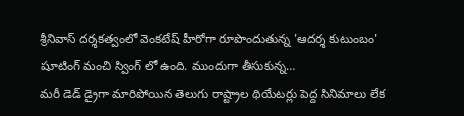శ్రీనివాస్ దర్శకత్వంలో వెంకటేష్ హీరోగా రూపొందుతున్న 'ఆదర్శ కుటుంబం' షూటింగ్ మంచి స్వింగ్ లో ఉంది. ముందుగా తీసుకున్న…
మరీ డెడ్ డ్రైగా మారిపోయిన తెలుగు రాష్ట్రాల థియేటర్లు పెద్ద సినిమాలు లేక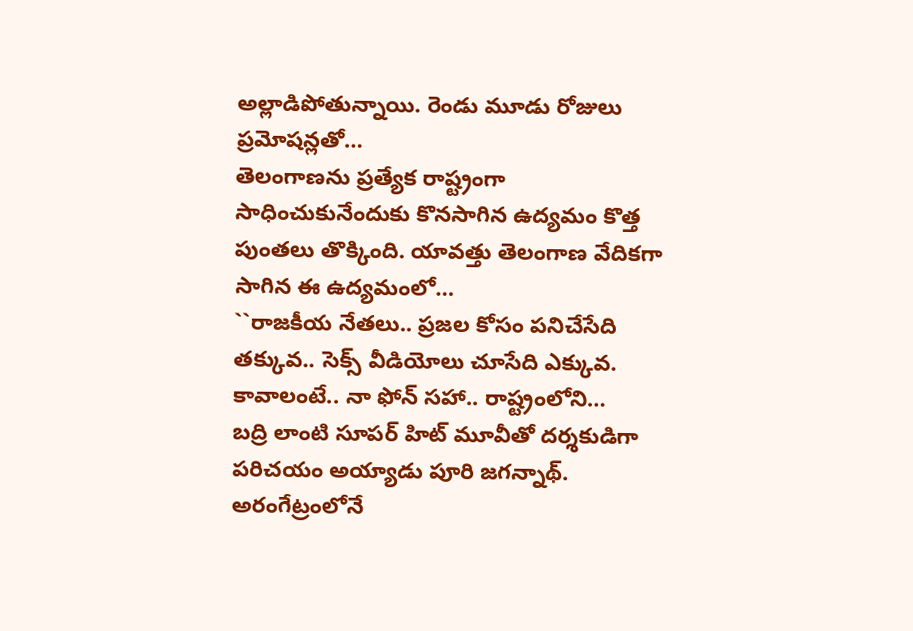అల్లాడిపోతున్నాయి. రెండు మూడు రోజులు ప్రమోషన్లతో…
తెలంగాణను ప్రత్యేక రాష్ట్రంగా సాధించుకునేందుకు కొనసాగిన ఉద్యమం కొత్త పుంతలు తొక్కింది. యావత్తు తెలంగాణ వేదికగా సాగిన ఈ ఉద్యమంలో…
``రాజకీయ నేతలు.. ప్రజల కోసం పనిచేసేది తక్కువ.. సెక్స్ వీడియోలు చూసేది ఎక్కువ. కావాలంటే.. నా ఫోన్ సహా.. రాష్ట్రంలోని…
బద్రి లాంటి సూపర్ హిట్ మూవీతో దర్శకుడిగా పరిచయం అయ్యాడు పూరి జగన్నాథ్. అరంగేట్రంలోనే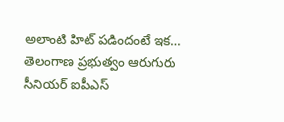అలాంటి హిట్ పడిందంటే ఇక…
తెలంగాణ ప్రభుత్వం ఆరుగురు సీనియర్ ఐపీఎస్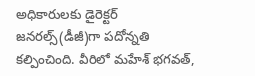అధికారులకు డైరెక్టర్ జనరల్స్(డీజీ)గా పదోన్నతి కల్పించింది. వీరిలో మహేశ్ భగవత్,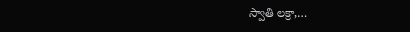స్వాతి లక్రా,…